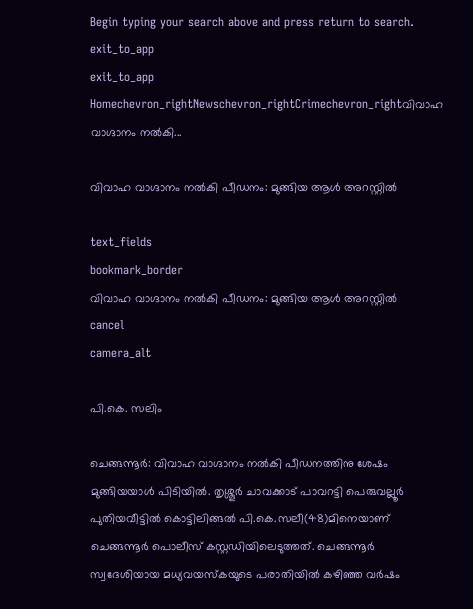Begin typing your search above and press return to search.
exit_to_app
exit_to_app
Homechevron_rightNewschevron_rightCrimechevron_rightവിവാഹ വാഗ്ദാനം നൽകി...

വിവാഹ വാഗ്ദാനം നൽകി പീഡനം: മുങ്ങിയ ആൾ അറസ്റ്റിൽ

text_fields
bookmark_border
വിവാഹ വാഗ്ദാനം നൽകി പീഡനം: മുങ്ങിയ ആൾ അറസ്റ്റിൽ
cancel
camera_alt

പി.കെ. സലിം

ചെങ്ങന്നൂർ: വിവാഹ വാഗ്ദാനം നൽകി പീഡനത്തിനു ശേഷം മുങ്ങിയയാൾ പിടിയിൽ. തൃശ്ശൂർ ചാവക്കാട് പാവറട്ടി പെരുവല്ലൂർ പുതിയവീട്ടിൽ കൊട്ടിലിങ്ങൽ പി.കെ.സലീ(48)മിനെയാണ് ചെങ്ങന്നൂർ പൊലീസ് കസ്റ്റഡിയിലെടുത്തത്. ചെങ്ങന്നൂർ സ്വദേശിയായ മധ്യവയസ്കയുടെ പരാതിയിൽ കഴിഞ്ഞ വർഷം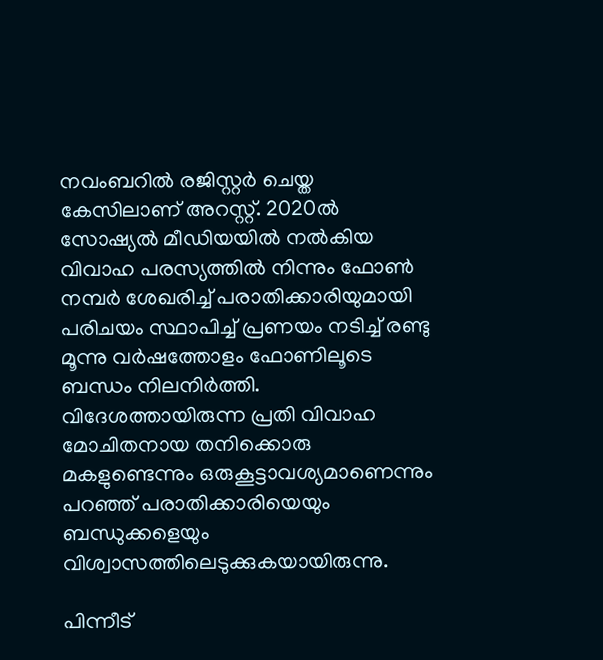നവംബറിൽ രജിസ്റ്റർ ചെയ്ത കേസിലാണ് അറസ്റ്റ്. 2020ൽ സോഷ്യൽ മീഡിയയിൽ നൽകിയ വിവാഹ പരസ്യത്തിൽ നിന്നും ഫോൺ നമ്പർ ശേഖരിച്ച് പരാതിക്കാരിയുമായി പരിചയം സ്ഥാപിച്ച് പ്രണയം നടിച്ച് രണ്ടു മൂന്നു വർഷത്തോളം ഫോണിലൂടെ ബന്ധം നിലനിർത്തി. വിദേശത്തായിരുന്ന പ്രതി വിവാഹ മോചിതനായ തനിക്കൊരു മകളുണ്ടെന്നും ഒരുകൂട്ടാവശ്യമാണെന്നും പറഞ്ഞ് പരാതിക്കാരിയെയും ബന്ധുക്കളെയും വിശ്വാസത്തിലെടുക്കുകയായിരുന്നു.

പിന്നീട്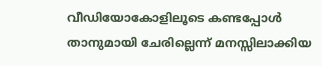വീഡിയോകോളിലൂടെ കണ്ടപ്പോൾ താനുമായി ചേരില്ലെന്ന് മനസ്സിലാക്കിയ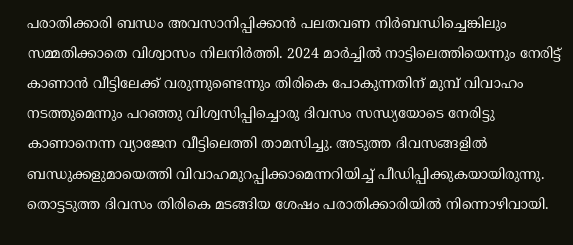പരാതിക്കാരി ബന്ധം അവസാനിപ്പിക്കാൻ പലതവണ നിർബന്ധിച്ചെങ്കിലും സമ്മതിക്കാതെ വിശ്വാസം നിലനിർത്തി. 2024 മാർച്ചിൽ നാട്ടിലെത്തിയെന്നും നേരിട്ട് കാണാൻ വീട്ടിലേക്ക് വരുന്നുണ്ടെന്നും തിരികെ പോകുന്നതിന് മുമ്പ് വിവാഹം നടത്തുമെന്നും പറഞ്ഞു വിശ്വസിപ്പിച്ചൊരു ദിവസം സന്ധ്യയോടെ നേരിട്ടു കാണാനെന്ന വ്യാജേന വീട്ടിലെത്തി താമസിച്ചു. അടുത്ത ദിവസങ്ങളിൽ ബന്ധുക്കളുമായെത്തി വിവാഹമുറപ്പിക്കാമെന്നറിയിച്ച് പീഡിപ്പിക്കുകയായിരുന്നു. തൊട്ടടുത്ത ദിവസം തിരികെ മടങ്ങിയ ശേഷം പരാതിക്കാരിയിൽ നിന്നൊഴിവായി.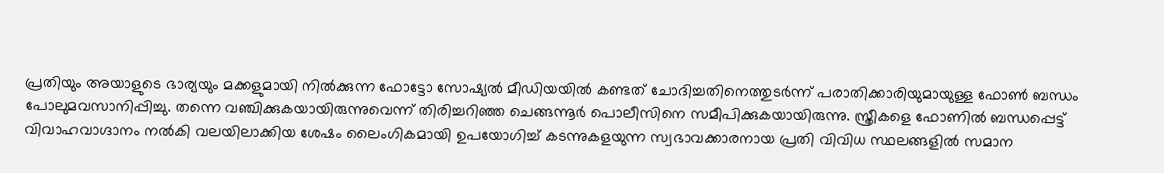പ്രതിയും അയാളുടെ ഭാര്യയും മക്കളുമായി നിൽക്കുന്ന ഫോട്ടോ സോഷ്യൽ മീഡിയയിൽ കണ്ടത് ചോദിച്ചതിനെത്തുടർന്ന് പരാതിക്കാരിയുമായുള്ള ഫോൺ ബന്ധം പോലുമവസാനിപ്പിച്ചു. തന്നെ വഞ്ചിക്കുകയായിരുന്നുവെന്ന് തിരിച്ചറിഞ്ഞ ചെങ്ങന്നൂർ പൊലീസിനെ സമീപിക്കുകയായിരുന്നു. സ്ത്രീകളെ ഫോണിൽ ബന്ധപ്പെട്ട് വിവാഹവാഗ്ദാനം നൽകി വലയിലാക്കിയ ശേഷം ലൈംഗികമായി ഉപയോഗിച്ച് കടന്നുകളയുന്ന സ്വഭാവക്കാരനായ പ്രതി വിവിധ സ്ഥലങ്ങളിൽ സമാന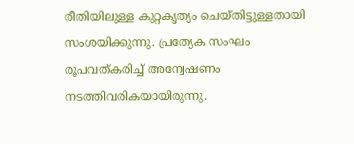രീതിയിലുള്ള കുറ്റകൃത്യം ചെയ്തിട്ടുള്ളതായി സംശയിക്കുന്നു. പ്രത്യേക സംഘം രൂപവത്കരിച്ച് അന്വേഷണം നടത്തിവരികയായിരുന്നു.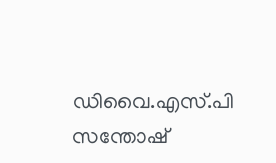ഡിവൈ.എസ്.പി സന്തോഷ്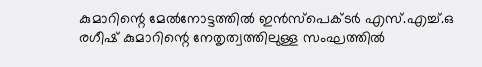കുമാറിന്റെ മേൽനോട്ടത്തിൽ ഇൻസ്പെക്ടർ എസ്.എച്ച്.ഒ രഗീഷ് കുമാറിന്റെ നേതൃത്വത്തിലുള്ള സംഘത്തിൽ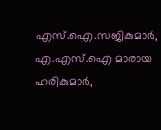എസ്.ഐ.സജികുമാർ, എ.എസ്.ഐ മാരായ ഹരികുമാർ,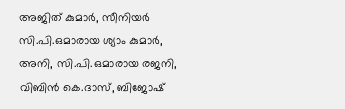അജിത് കുമാർ, സീനിയർ സി.പി.ഒമാരായ ശ്യാം കുമാർ, അനി, സി.പി.ഒമാരായ രജനി, വിബിൻ കെ.ദാസ്, ബിജോഷ്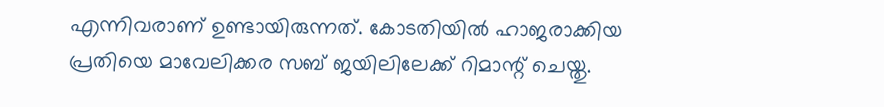എന്നിവരാണ് ഉണ്ടായിരുന്നത്. കോടതിയിൽ ഹാജരാക്കിയ പ്രതിയെ മാവേലിക്കര സബ് ജയിലിലേക്ക് റിമാന്റ് ചെയ്തു.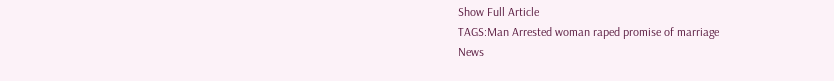Show Full Article
TAGS:Man Arrested woman raped promise of marriage
News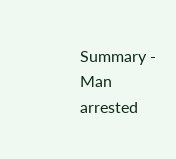Summary - Man arrested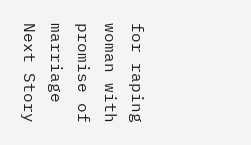for raping woman with promise of marriage
Next Story